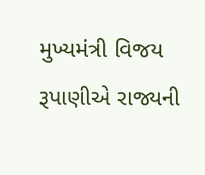મુખ્યમંત્રી વિજય રૂપાણીએ રાજ્યની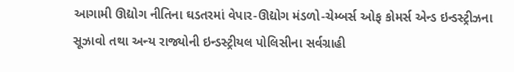આગામી ઊદ્યોગ નીતિના ઘડતરમાં વેપાર-ઊદ્યોગ મંડળો-ચેમ્બર્સ ઓફ કોમર્સ એન્ડ ઇન્ડસ્ટ્રીઝના સૂઝાવો તથા અન્ય રાજ્યોની ઇન્ડસ્ટ્રીયલ પોલિસીના સર્વગ્રાહી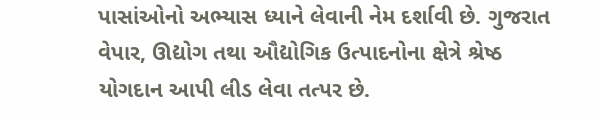પાસાંઓનો અભ્યાસ ધ્યાને લેવાની નેમ દર્શાવી છે. ગુજરાત વેપાર, ઊદ્યોગ તથા ઔદ્યોગિક ઉત્પાદનોના ક્ષેત્રે શ્રેષ્ઠ યોગદાન આપી લીડ લેવા તત્પર છે.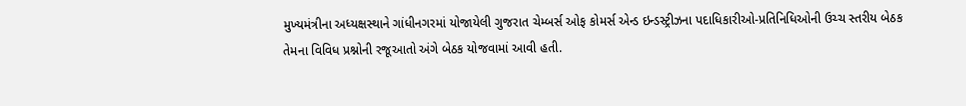મુખ્યમંત્રીના અધ્યક્ષસ્થાને ગાંધીનગરમાં યોજાયેલી ગુજરાત ચેમ્બર્સ ઓફ કોમર્સ એન્ડ ઇન્ડસ્ટ્રીઝના પદાધિકારીઓ-પ્રતિનિધિઓની ઉચ્ચ સ્તરીય બેઠક તેમના વિવિધ પ્રશ્નોની રજૂઆતો અંગે બેઠક યોજવામાં આવી હતી.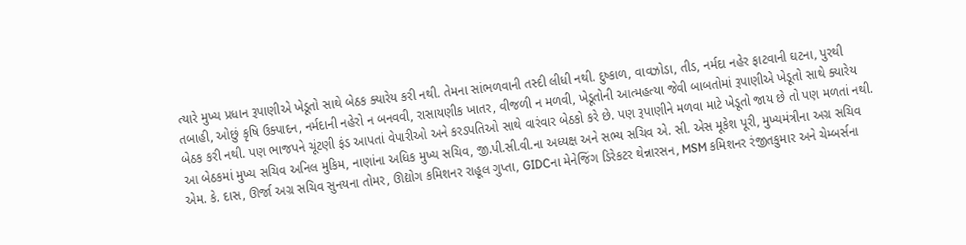ત્યારે મુખ્ય પ્રધાન રૂપાણીએ ખેડૂતો સાથે બેઠક ક્યારેય કરી નથી. તેમના સાંભળવાની તસ્દી લીધી નથી. દુષ્કાળ, વાવઝોડા, તીડ, નર્મદા નહેર ફાટવાની ઘટના, પુરથી તબાહી, ઓછું કૃષિ ઉક્પાદન, નર્મદાની નહેરો ન બનવવી, રાસાયણીક ખાતર, વીજળી ન મળવી, ખેડૂતોની આત્મહત્યા જેવી બાબતોમાં રૂપાણીએ ખેડૂતો સાથે ક્યારેય બેઠક કરી નથી. પણ ભાજપને ચૂંટણી ફંડ આપતાં વેપારીઓ અને કરડપતિઓ સાથે વારંવાર બેઠકો કરે છે. પણ રૂપાણીને મળવા માટે ખેડૂતો જાય છે તો પણ મળતાં નથી.
આ બેઠકમાં મુખ્ય સચિવ અનિલ મુકિમ, નાણાંના અધિક મુખ્ય સચિવ, જી.પી.સી.વી.ના અધ્યક્ષ અને સભ્ય સચિવ એ. સી. એસ મૂકેશ પૂરી, મુખ્યમંત્રીના અગ્ર સચિવ એમ. કે. દાસ, ઊર્જા અગ્ર સચિવ સુનયના તોમર, ઊદ્યોગ કમિશનર રાહૂલ ગુપ્તા, GIDCના મેનેજિંગ ડિરેકટર થેન્નારસન, MSM કમિશનર રંજીતકુમાર અને ચેમ્બર્સના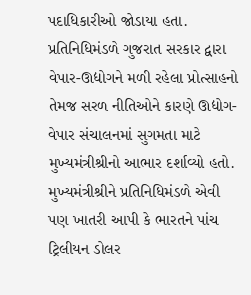પદાધિકારીઓ જોડાયા હતા.
પ્રતિનિધિમંડળે ગુજરાત સરકાર દ્વારા વેપાર-ઊદ્યોગને મળી રહેલા પ્રોત્સાહનો તેમજ સરળ નીતિઓને કારણે ઊદ્યોગ-વેપાર સંચાલનમાં સુગમતા માટે મુખ્યમંત્રીશ્રીનો આભાર દર્શાવ્યો હતો.
મુખ્યમંત્રીશ્રીને પ્રતિનિધિમંડળે એવી પણ ખાતરી આપી કે ભારતને પાંચ ટ્રિલીયન ડોલર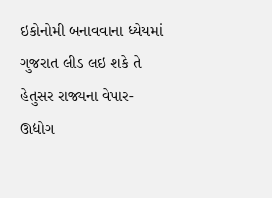ઇકોનોમી બનાવવાના ધ્યેયમાં ગુજરાત લીડ લઇ શકે તે હેતુસર રાજ્યના વેપાર-ઊદ્યોગ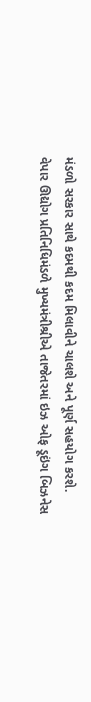મંડળો સરકાર સાથે કદમથી કદમ મિલાવીને ચાલશે અને પૂર્ણ સહયોગ કરશે.
વેપાર ઊદ્યોગ પ્રતિનિધિમંડળે મુખ્યમંત્રીશ્રીએ તાજેતરમાં ઇઝ ઓફ ડૂઇંગ બિઝનેસ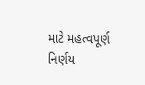માટે મહત્વપૂર્ણ નિર્ણય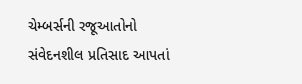ચેમ્બર્સની રજૂઆતોનો સંવેદનશીલ પ્રતિસાદ આપતાં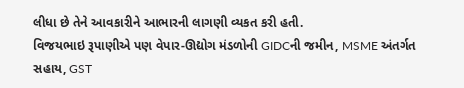લીધા છે તેને આવકારીને આભારની લાગણી વ્યકત કરી હતી.
વિજયભાઇ રૂપાણીએ પણ વેપાર-ઊદ્યોગ મંડળોની GIDCની જમીન, MSME અંતર્ગત સહાય, GST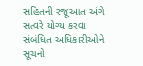સહિતની રજૂઆત અંગે સત્વરે યોગ્ય કરવા સંબંધિત અધિકારીઓને સૂચનો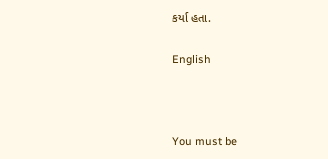કર્યા હતા.

English



You must be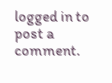logged in to post a comment.